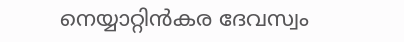നെയ്യാറ്റിൻകര ദേവസ്വം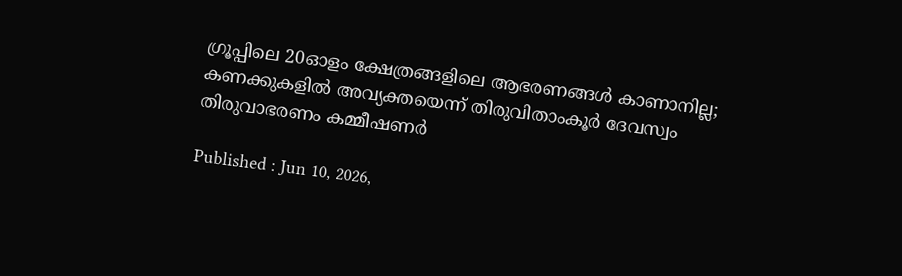ഗ്രൂപ്പിലെ 20ഓളം ക്ഷേത്രങ്ങളിലെ ആഭരണങ്ങൾ കാണാനില്ല; കണക്കുകളിൽ അവ്യക്തയെന്ന് തിരുവിതാംകൂർ ദേവസ്വം തിരുവാഭരണം കമ്മീഷണർ

Published : Jun 10, 2026,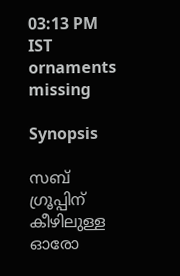03:13 PM IST
ornaments missing

Synopsis

സബ് ഗ്രൂപ്പിന് കീഴിലുള്ള ഓരോ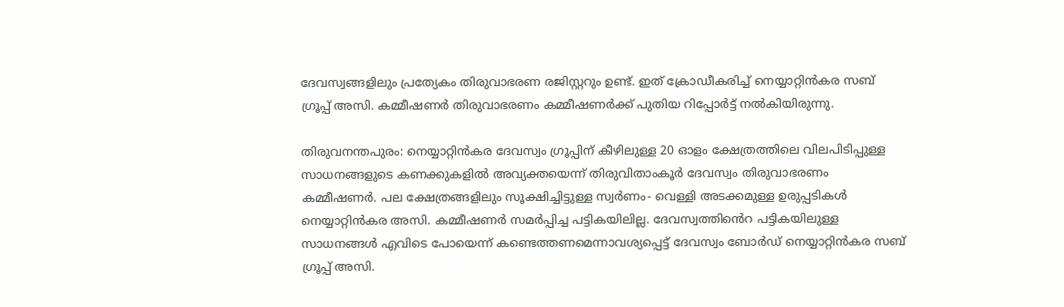ദേവസ്വങ്ങളിലും പ്രത്യേകം തിരുവാഭരണ രജിസ്റ്ററും ഉണ്ട്. ഇത് ക്രോഡീകരിച്ച് നെയ്യാറ്റിൻകര സബ് ഗ്രൂപ്പ് അസി. കമ്മീഷണ‍ർ തിരുവാഭരണം കമ്മീഷണർക്ക് പുതിയ റിപ്പോർട്ട് നൽകിയിരുന്നു.

തിരുവനന്തപുരം: നെയ്യാറ്റിൻകര ദേവസ്വം ഗ്രൂപ്പിന് കീഴിലുള്ള 20 ഓളം ക്ഷേത്രത്തിലെ വിലപിടിപ്പുള്ള സാധനങ്ങളുടെ കണക്കുകളിൽ അവ്യക്തയെന്ന് തിരുവിതാംകൂർ ദേവസ്വം തിരുവാഭരണം കമ്മീഷണർ. പല ക്ഷേത്രങ്ങളിലും സൂക്ഷിച്ചിട്ടുള്ള സ്വർണം- വെള്ളി അടക്കമുള്ള ഉരുപ്പടികൾ നെയ്യാറ്റിൻകര അസി. കമ്മീഷണർ സമർപ്പിച്ച പട്ടികയിലില്ല. ദേവസ്വത്തിൻെറ പട്ടികയിലുള്ള സാധനങ്ങള്‍ എവിടെ പോയെന്ന് കണ്ടെത്തണമെന്നാവശ്യപ്പെട്ട് ദേവസ്വം ബോർഡ് നെയ്യാറ്റിൻകര സബ് ഗ്രൂപ്പ് അസി.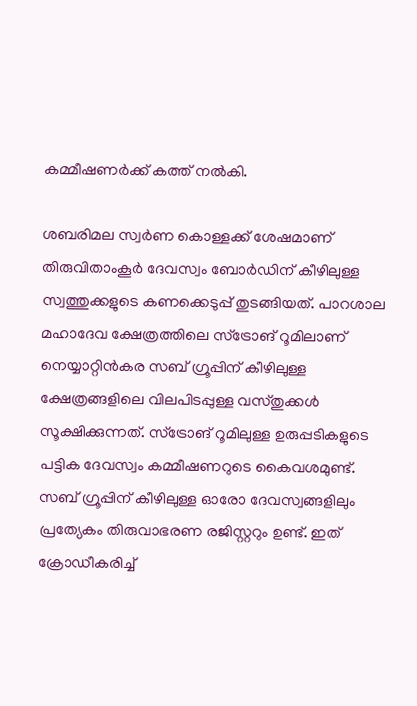കമ്മീഷണർക്ക് കത്ത് നൽകി.

ശബരിമല സ്വർണ കൊള്ളക്ക് ശേഷമാണ് തിരുവിതാംകൂർ ദേവസ്വം ബോർഡിന് കീഴിലുള്ള സ്വത്തുക്കളുടെ കണക്കെടുപ്പ് തുടങ്ങിയത്. പാറശാല മഹാദേവ ക്ഷേത്രത്തിലെ സ്ട്രോങ് റൂമിലാണ് നെയ്യാറ്റിൻകര സബ് ഗ്രൂപ്പിന് കീഴിലുള്ള ക്ഷേത്രങ്ങളിലെ വിലപിടപ്പുള്ള വസ്തുക്കള്‍ സൂക്ഷിക്കുന്നത്. സ്ട്രോങ് റൂമിലുള്ള ഉരുപ്പടികളുടെ പട്ടിക ദേവസ്വം കമ്മീഷണറുടെ കൈവശമുണ്ട്. സബ് ഗ്രൂപ്പിന് കീഴിലുള്ള ഓരോ ദേവസ്വങ്ങളിലും പ്രത്യേകം തിരുവാഭരണ രജിസ്റ്ററും ഉണ്ട്. ഇത് ക്രോഡീകരിച്ച്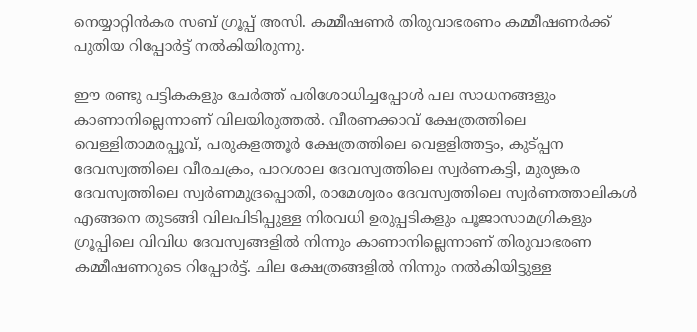നെയ്യാറ്റിൻകര സബ് ഗ്രൂപ്പ് അസി. കമ്മീഷണ‍ർ തിരുവാഭരണം കമ്മീഷണർക്ക് പുതിയ റിപ്പോർട്ട് നൽകിയിരുന്നു.

ഈ രണ്ടു പട്ടികകളും ചേർത്ത് പരിശോധിച്ചപ്പോള്‍ പല സാധനങ്ങളും കാണാനില്ലെന്നാണ് വിലയിരുത്തൽ. വീരണക്കാവ് ക്ഷേത്രത്തിലെ വെള്ളിതാമരപ്പൂവ്, പരുകളത്തൂർ ക്ഷേത്രത്തിലെ വെളളിത്തട്ടം, കുട്പ്പന ദേവസ്വത്തിലെ വീരചക്രം, പാറശാല ദേവസ്വത്തിലെ സ്വർണകട്ടി, മുര്യങ്കര ദേവസ്വത്തിലെ സ്വർണമുദ്രപ്പൊതി, രാമേശ്വരം ദേവസ്വത്തിലെ സ്വർണത്താലികള്‍ എങ്ങനെ തുടങ്ങി വിലപിടിപ്പുള്ള നിരവധി ഉരുപ്പടികളും പൂജാസാമഗ്രികളും ഗ്രൂപ്പിലെ വിവിധ ദേവസ്വങ്ങളിൽ നിന്നും കാണാനില്ലെന്നാണ് തിരുവാഭരണ കമ്മീഷണറുടെ റിപ്പോർട്ട്. ചില ക്ഷേത്രങ്ങളിൽ നിന്നും നൽകിയിട്ടുള്ള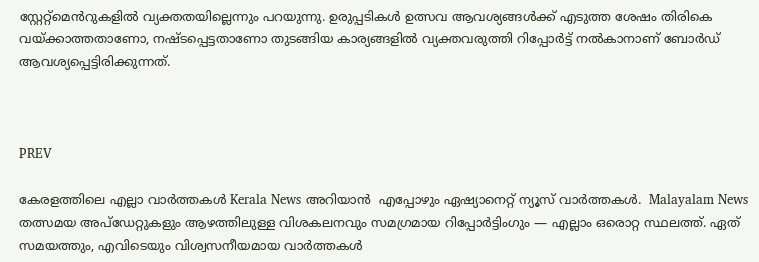സ്റ്റേറ്റ്മെൻറുകളിൽ വ്യക്തതയില്ലെന്നും പറയുന്നു. ഉരുപ്പടികള്‍ ഉത്സവ ആവശ്യങ്ങള്‍ക്ക് എടുത്ത ശേഷം തിരികെ വയ്ക്കാത്തതാണോ, നഷ്ടപ്പെട്ടതാണോ തുടങ്ങിയ കാര്യങ്ങളിൽ വ്യക്തവരുത്തി റിപ്പോർട്ട് നൽകാനാണ് ബോർഡ് ആവശ്യപ്പെട്ടിരിക്കുന്നത്.



PREV

കേരളത്തിലെ എല്ലാ വാർത്തകൾ Kerala News അറിയാൻ  എപ്പോഴും ഏഷ്യാനെറ്റ് ന്യൂസ് വാർത്തകൾ.  Malayalam News   തത്സമയ അപ്‌ഡേറ്റുകളും ആഴത്തിലുള്ള വിശകലനവും സമഗ്രമായ റിപ്പോർട്ടിംഗും — എല്ലാം ഒരൊറ്റ സ്ഥലത്ത്. ഏത് സമയത്തും, എവിടെയും വിശ്വസനീയമായ വാർത്തകൾ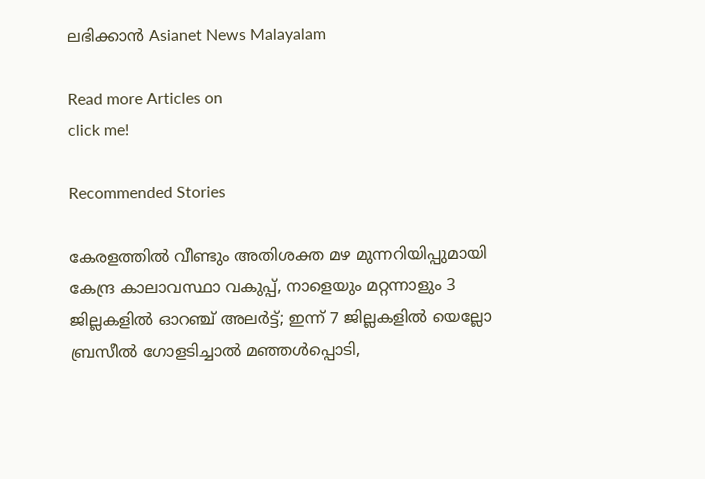ലഭിക്കാൻ Asianet News Malayalam

Read more Articles on
click me!

Recommended Stories

കേരളത്തിൽ വീണ്ടും അതിശക്ത മഴ മുന്നറിയിപ്പുമായി കേന്ദ്ര കാലാവസ്ഥാ വകുപ്പ്, നാളെയും മറ്റന്നാളും 3 ജില്ലകളിൽ ഓറഞ്ച് അലർട്ട്; ഇന്ന് 7 ജില്ലകളിൽ യെല്ലോ
ബ്രസീൽ ഗോളടിച്ചാൽ മഞ്ഞൾപ്പൊടി,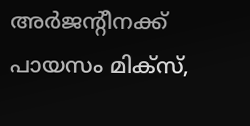അർജന്‍റീനക്ക് പായസം മിക്സ്,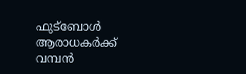ഫുട്ബോൾ ആരാധകർക്ക് വമ്പൻ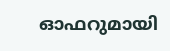ഓഫറുമായി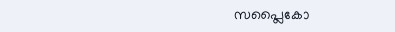സപ്ലൈകോ